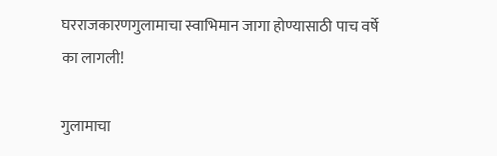घरराजकारणगुलामाचा स्वाभिमान जागा होण्यासाठी पाच वर्षे का लागली!

गुलामाचा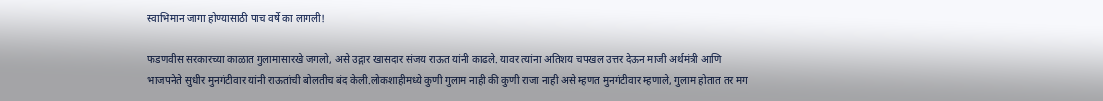स्वाभिमान जागा होण्यासाठी पाच वर्षे का लागली!

फडणवीस सरकारच्या काळात गुलामासारखे जगलो, असे उद्गार खासदार संजय राऊत यांनी काढले. यावर त्यांना अतिशय चपखल उत्तर देऊन माजी अर्थमंत्री आणि भाजपनेते सुधीर मुनगंटीवार यांनी राऊतांची बोलतीच बंद केली.लोकशाहीमध्ये कुणी गुलाम नाही की कुणी राजा नाही असे म्हणत मुनगंटीवार म्हणाले, गुलाम होतात तर मग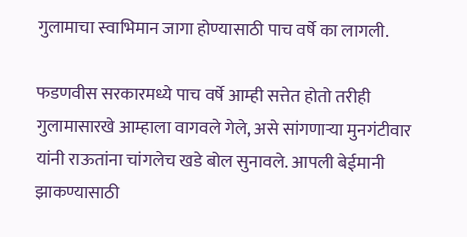गुलामाचा स्वाभिमान जागा होण्यासाठी पाच वर्षे का लागली.

फडणवीस सरकारमध्ये पाच वर्षे आम्ही सत्तेत होतो तरीही गुलामासारखे आम्हाला वागवले गेले, असे सांगणाऱ्या मुनगंटीवार यांनी राऊतांना चांगलेच खडे बोल सुनावले. आपली बेईमानी झाकण्यासाठी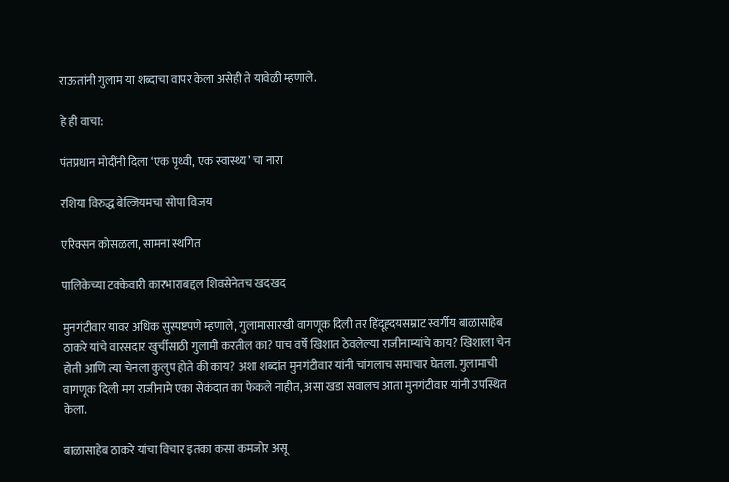राऊतांनी गुलाम या शब्दाचा वापर केला असेही ते यावेळी म्हणाले.

हे ही वाचा:

पंतप्रधान मोदींनी दिला ‘एक पृथ्वी, एक स्वास्थ्य’ चा नारा

रशिया विरुद्ध बेल्जियमचा सोपा विजय

एरिक्सन कोसळला, सामना स्थगित

पालिकेच्या टक्केवारी कारभाराबद्दल शिवसेनेतच खदखद

मुनगंटीवार यावर अधिक सुस्पष्टपणे म्हणाले, गुलामासारखी वागणूक दिली तर हिंदूह्दयसम्राट स्वर्गीय बाळासाहेब ठाकरे यांचे वारसदार खुर्चीसाठी गुलामी करतील का? पाच वर्षे खिशात ठेवलेल्या राजीनाम्यांचे काय? खिशाला चेन होती आणि त्या चेनला कुलुप होते की काय? अशा शब्दांत मुनगंटीवार यांनी चांगलाच समाचार घेतला. गुलामाची वागणूक दिली मग राजीनामे एका सेकंदात का फेकले नाहीत, असा खडा सवालच आता मुनगंटीवार यांनी उपस्थित केला.

बाळासाहेब ठाकरे यांचा विचार इतका कसा कमजोर असू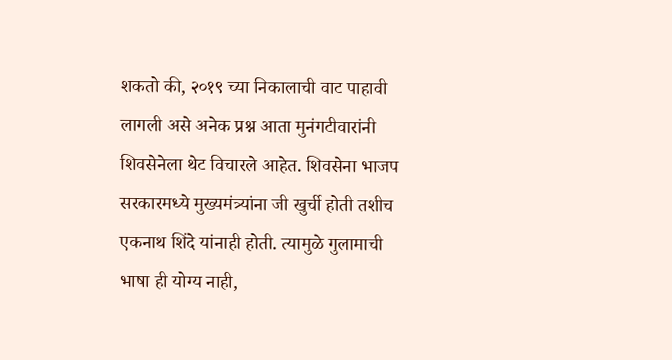शकतो की, २०१९ च्या निकालाची वाट पाहावी लागली असे अनेक प्रश्न आता मुनंगटीवारांनी शिवसेनेला थेट विचारले आहेत. शिवसेना भाजप सरकारमध्ये मुख्यमंत्र्यांना जी खुर्ची होती तशीच एकनाथ शिंदे यांनाही होती. त्यामुळे गुलामाची भाषा ही योग्य नाही,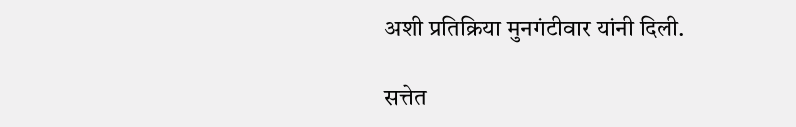अशी प्रतिक्रिया मुनगंटीवार यांनी दिली.

सत्तेत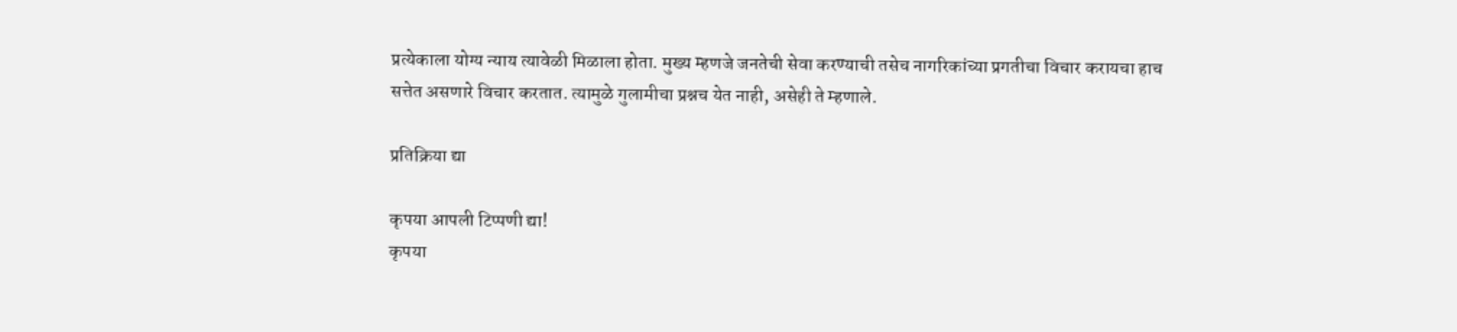प्रत्येकाला योग्य न्याय त्यावेळी मिळाला होता. मुख्य म्हणजे जनतेची सेवा करण्याची तसेच नागरिकांच्या प्रगतीचा विचार करायचा हाच सत्तेत असणारे विचार करतात. त्यामुळे गुलामीचा प्रश्नच येत नाही, असेही ते म्हणाले.

प्रतिक्रिया द्या

कृपया आपली टिप्पणी द्या!
कृपया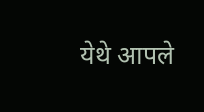येथे आपले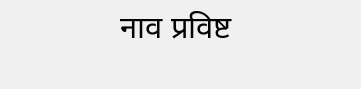नाव प्रविष्ट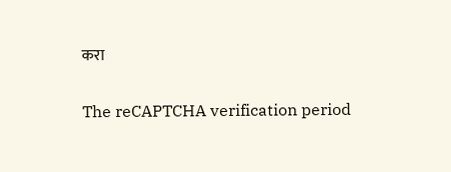करा

The reCAPTCHA verification period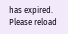has expired. Please reload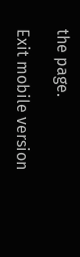the page.

Exit mobile version